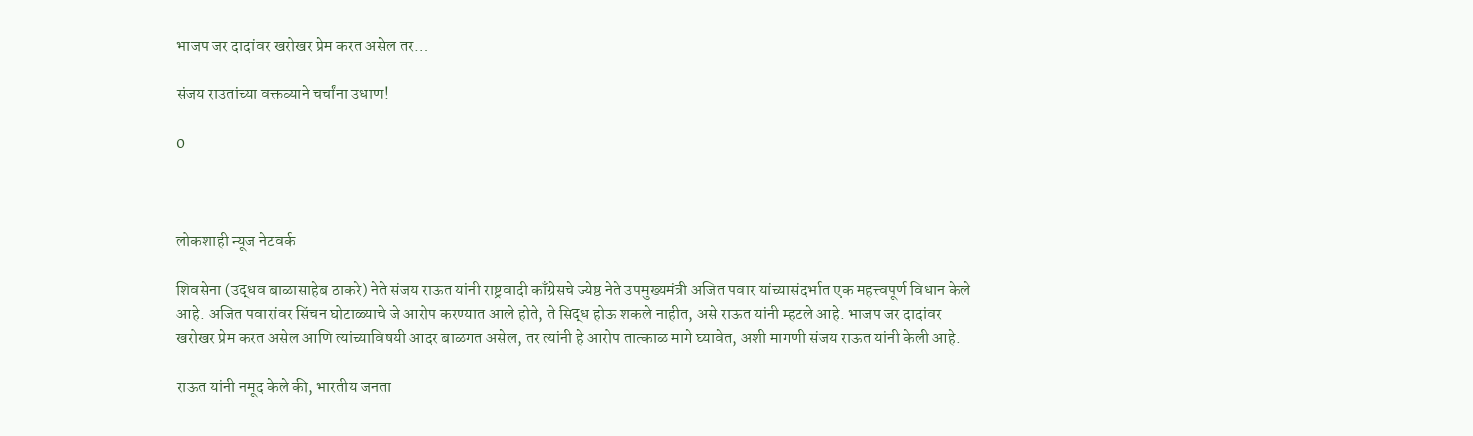भाजप जर दादांवर खरोखर प्रेम करत असेल तर…

संजय राउतांच्या वक्तव्याने चर्चांना उधाण!

0



लोकशाही न्यूज नेटवर्क

शिवसेना (उद्धव बाळासाहेब ठाकरे) नेते संजय राऊत यांनी राष्ट्रवादी काँग्रेसचे ज्येष्ठ नेते उपमुख्यमंत्री अजित पवार यांच्यासंदर्भात एक महत्त्वपूर्ण विधान केले आहे. अजित पवारांवर सिंचन घोटाळ्याचे जे आरोप करण्यात आले होते, ते सिद्ध होऊ शकले नाहीत, असे राऊत यांनी म्हटले आहे. भाजप जर दादांवर खरोखर प्रेम करत असेल आणि त्यांच्याविषयी आदर बाळगत असेल, तर त्यांनी हे आरोप तात्काळ मागे घ्यावेत, अशी मागणी संजय राऊत यांनी केली आहे.

राऊत यांनी नमूद केले की, भारतीय जनता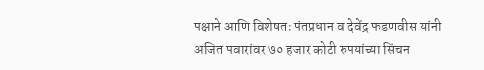पक्षाने आणि विशेषतः पंतप्रधान व देवेंद्र फडणवीस यांनी अजित पवारांवर ७० हजार कोटी रुपयांच्या सिंचन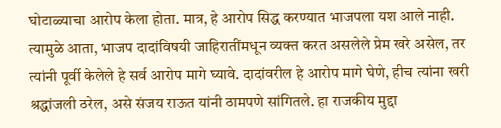घोटाळ्याचा आरोप केला होता. मात्र, हे आरोप सिद्ध करण्यात भाजपला यश आले नाही. त्यामुळे आता, भाजप दादांविषयी जाहिरातींमधून व्यक्त करत असलेले प्रेम खरे असेल, तर त्यांनी पूर्वी केलेले हे सर्व आरोप मागे घ्यावे. दादांवरील हे आरोप मागे घेणे, हीच त्यांना खरी श्रद्धांजली ठरेल, असे संजय राऊत यांनी ठामपणे सांगितले. हा राजकीय मुद्दा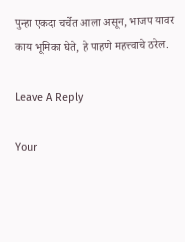पुन्हा एकदा चर्चेत आला असून, भाजप यावर काय भूमिका घेते, हे पाहणे महत्त्वाचे ठरेल.

Leave A Reply

Your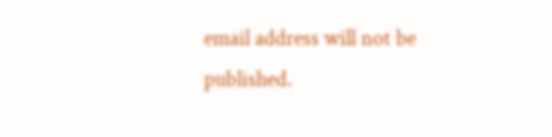email address will not be published.